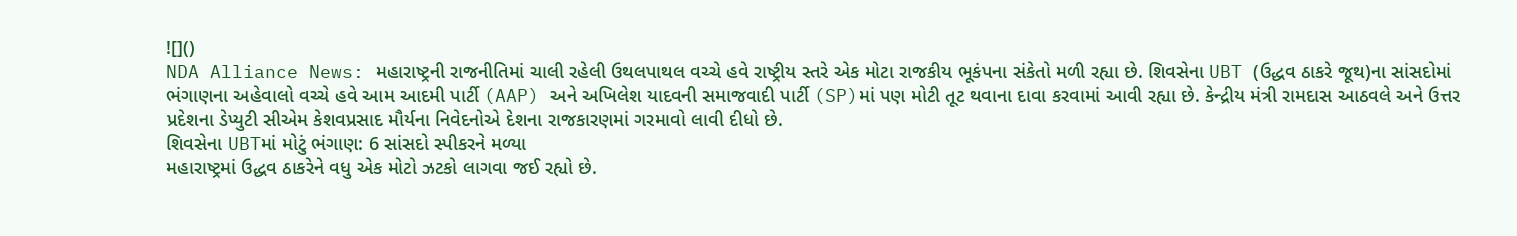![]()
NDA Alliance News: મહારાષ્ટ્રની રાજનીતિમાં ચાલી રહેલી ઉથલપાથલ વચ્ચે હવે રાષ્ટ્રીય સ્તરે એક મોટા રાજકીય ભૂકંપના સંકેતો મળી રહ્યા છે. શિવસેના UBT (ઉદ્ધવ ઠાકરે જૂથ)ના સાંસદોમાં ભંગાણના અહેવાલો વચ્ચે હવે આમ આદમી પાર્ટી (AAP) અને અખિલેશ યાદવની સમાજવાદી પાર્ટી (SP)માં પણ મોટી તૂટ થવાના દાવા કરવામાં આવી રહ્યા છે. કેન્દ્રીય મંત્રી રામદાસ આઠવલે અને ઉત્તર પ્રદેશના ડેપ્યુટી સીએમ કેશવપ્રસાદ મૌર્યના નિવેદનોએ દેશના રાજકારણમાં ગરમાવો લાવી દીધો છે.
શિવસેના UBTમાં મોટું ભંગાણ: 6 સાંસદો સ્પીકરને મળ્યા
મહારાષ્ટ્રમાં ઉદ્ધવ ઠાકરેને વધુ એક મોટો ઝટકો લાગવા જઈ રહ્યો છે.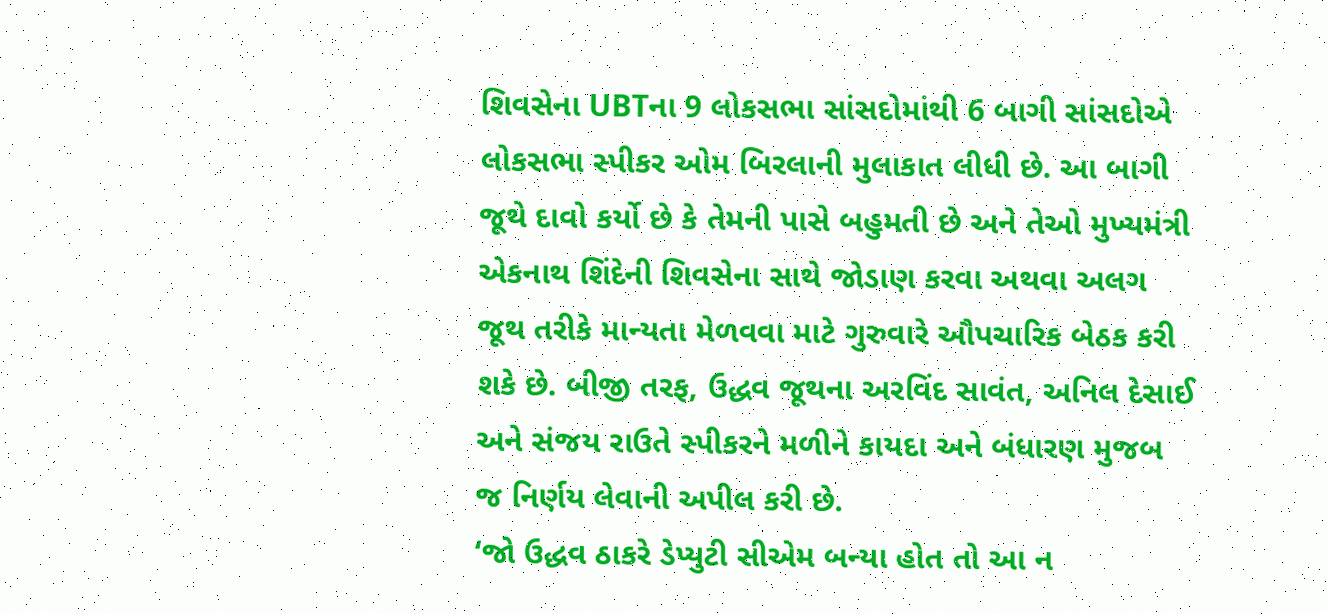શિવસેના UBTના 9 લોકસભા સાંસદોમાંથી 6 બાગી સાંસદોએ લોકસભા સ્પીકર ઓમ બિરલાની મુલાકાત લીધી છે. આ બાગી જૂથે દાવો કર્યો છે કે તેમની પાસે બહુમતી છે અને તેઓ મુખ્યમંત્રી એકનાથ શિંદેની શિવસેના સાથે જોડાણ કરવા અથવા અલગ જૂથ તરીકે માન્યતા મેળવવા માટે ગુરુવારે ઔપચારિક બેઠક કરી શકે છે. બીજી તરફ, ઉદ્ધવ જૂથના અરવિંદ સાવંત, અનિલ દેસાઈ અને સંજય રાઉતે સ્પીકરને મળીને કાયદા અને બંધારણ મુજબ જ નિર્ણય લેવાની અપીલ કરી છે.
‘જો ઉદ્ધવ ઠાકરે ડેપ્યુટી સીએમ બન્યા હોત તો આ ન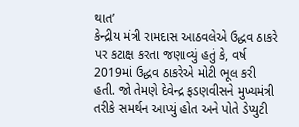થાત’
કેન્દ્રીય મંત્રી રામદાસ આઠવલેએ ઉદ્ધવ ઠાકરે પર કટાક્ષ કરતા જણાવ્યું હતું કે, વર્ષ 2019માં ઉદ્ધવ ઠાકરેએ મોટી ભૂલ કરી હતી. જો તેમણે દેવેન્દ્ર ફડણવીસને મુખ્યમંત્રી તરીકે સમર્થન આપ્યું હોત અને પોતે ડેપ્યુટી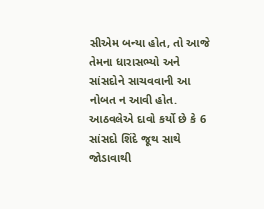સીએમ બન્યા હોત, તો આજે તેમના ધારાસભ્યો અને સાંસદોને સાચવવાની આ નોબત ન આવી હોત. આઠવલેએ દાવો કર્યો છે કે 6 સાંસદો શિંદે જૂથ સાથે જોડાવાથી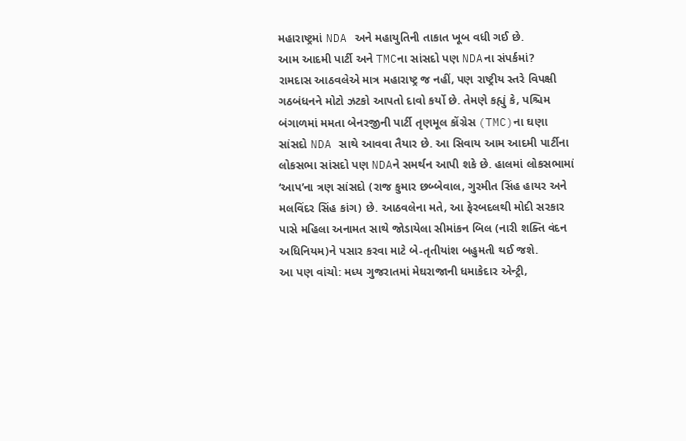મહારાષ્ટ્રમાં NDA અને મહાયુતિની તાકાત ખૂબ વધી ગઈ છે.
આમ આદમી પાર્ટી અને TMCના સાંસદો પણ NDAના સંપર્કમાં?
રામદાસ આઠવલેએ માત્ર મહારાષ્ટ્ર જ નહીં, પણ રાષ્ટ્રીય સ્તરે વિપક્ષી ગઠબંધનને મોટો ઝટકો આપતો દાવો કર્યો છે. તેમણે કહ્યું કે, પશ્ચિમ બંગાળમાં મમતા બેનરજીની પાર્ટી તૃણમૂલ કોંગ્રેસ (TMC)ના ઘણા સાંસદો NDA સાથે આવવા તૈયાર છે. આ સિવાય આમ આદમી પાર્ટીના લોકસભા સાંસદો પણ NDAને સમર્થન આપી શકે છે. હાલમાં લોકસભામાં ‘આપ’ના ત્રણ સાંસદો (રાજ કુમાર છબ્બેવાલ, ગુરમીત સિંહ હાયર અને મલવિંદર સિંહ કાંગ) છે. આઠવલેના મતે, આ ફેરબદલથી મોદી સરકાર પાસે મહિલા અનામત સાથે જોડાયેલા સીમાંકન બિલ (નારી શક્તિ વંદન અધિનિયમ)ને પસાર કરવા માટે બે-તૃતીયાંશ બહુમતી થઈ જશે.
આ પણ વાંચો: મધ્ય ગુજરાતમાં મેઘરાજાની ધમાકેદાર એન્ટ્રી,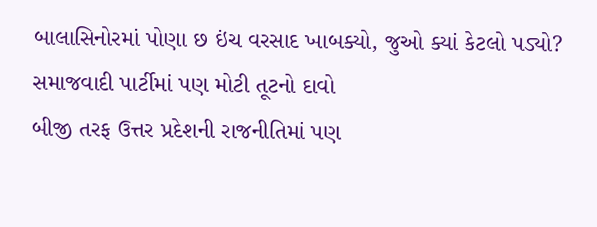બાલાસિનોરમાં પોણા છ ઇંચ વરસાદ ખાબક્યો, જુઓ ક્યાં કેટલો પડ્યો?
સમાજવાદી પાર્ટીમાં પણ મોટી તૂટનો દાવો
બીજી તરફ ઉત્તર પ્રદેશની રાજનીતિમાં પણ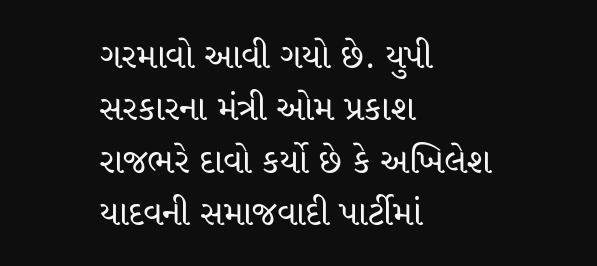ગરમાવો આવી ગયો છે. યુપી સરકારના મંત્રી ઓમ પ્રકાશ રાજભરે દાવો કર્યો છે કે અખિલેશ યાદવની સમાજવાદી પાર્ટીમાં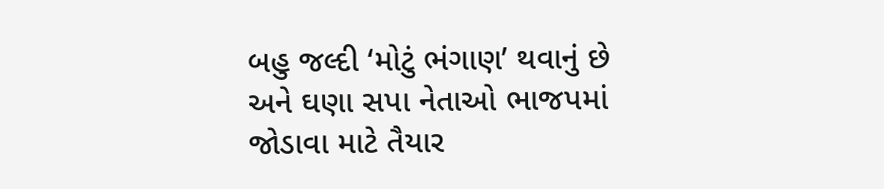બહુ જલ્દી ‘મોટું ભંગાણ’ થવાનું છે અને ઘણા સપા નેતાઓ ભાજપમાં જોડાવા માટે તૈયાર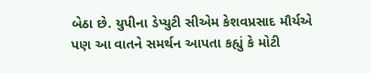બેઠા છે. યુપીના ડેપ્યુટી સીએમ કેશવપ્રસાદ મૌર્યએ પણ આ વાતને સમર્થન આપતા કહ્યું કે મોટી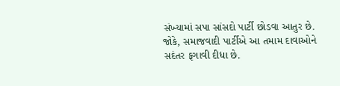સંખ્યામાં સપા સાંસદો પાર્ટી છોડવા આતુર છે. જોકે, સમાજવાદી પાર્ટીએ આ તમામ દાવાઓને સદંતર ફગાવી દીધા છે.